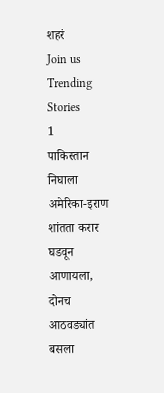शहरं
Join us
Trending Stories
1
पाकिस्तान निघाला अमेरिका-इराण शांतता करार घडवून आणायला, दोनच आठवड्यांत बसला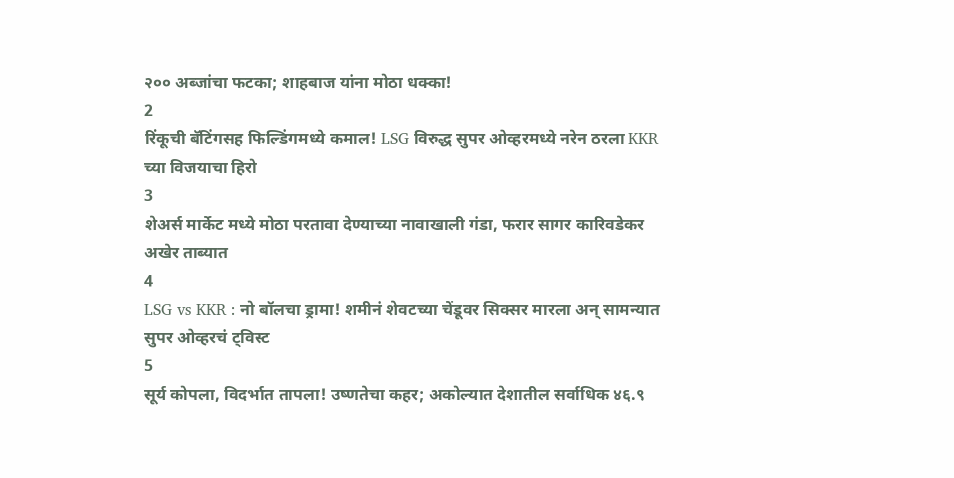२०० अब्जांचा फटका; शाहबाज यांना मोठा धक्का!
2
रिंकूची बॅटिंगसह फिल्डिंगमध्ये कमाल! LSG विरुद्ध सुपर ओव्हरमध्ये नरेन ठरला KKR च्या विजयाचा हिरो
3
शेअर्स मार्केट मध्ये मोठा परतावा देण्याच्या नावाखाली गंडा, फरार सागर कारिवडेकर अखेर ताब्यात
4
LSG vs KKR : नो बॉलचा ड्रामा! शमीनं शेवटच्या चेंडूवर सिक्सर मारला अन् सामन्यात सुपर ओव्हरचं ट्विस्ट
5
सूर्य कोपला, विदर्भात तापला! उष्णतेचा कहर; अकोल्यात देशातील सर्वाधिक ४६.९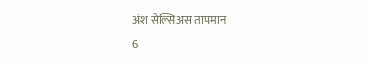अंश सेल्सिअस तापमान
6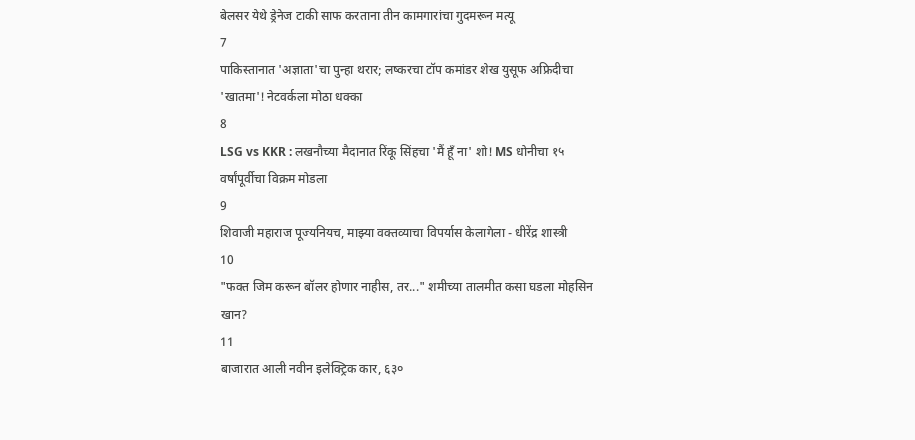बेलसर येथे ड्रेनेज टाकी साफ करताना तीन कामगारांचा गुदमरून मत्यू
7
पाकिस्तानात 'अज्ञाता'चा पुन्हा थरार; लष्करचा टॉप कमांडर शेख युसूफ अफ्रिदीचा 'खातमा'! नेटवर्कला मोठा धक्का
8
LSG vs KKR : लखनौच्या मैदानात रिंकू सिंहचा 'मैं हूँ ना' शो! MS धोनीचा १५ वर्षांपूर्वीचा विक्रम मोडला
9
शिवाजी महाराज पूज्यनियच, माझ्या वक्तव्याचा विपर्यास केलागेला - धीरेंद्र शास्त्री
10
"फक्त जिम करून बॉलर होणार नाहीस, तर..." शमीच्या तालमीत कसा घडला मोहसिन खान?
11
बाजारात आली नवीन इलेक्ट्रिक कार, ६३०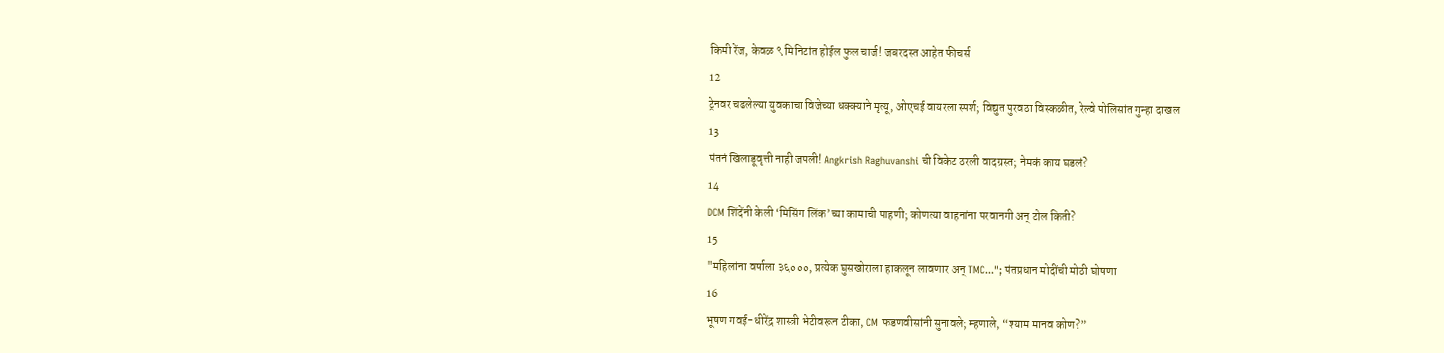किमी रेंज, केवळ ९ मिनिटांत होईल फुल चार्ज! जबरदस्त आहेत फीचर्स
12
ट्रेनवर चढलेल्या युवकाचा विजेच्या धक्क्याने मृत्यू, ओएचई वायरला स्पर्श; विद्युत पुरवठा विस्कळीत, रेल्वे पोलिसांत गुन्हा दाखल
13
पंतनं खिलाडूवृत्ती नाही जपली! Angkrish Raghuvanshi ची विकेट ठरली वादग्रस्त; नेमकं काय घडलं?
14
DCM शिंदेंनी केली ‘मिसिंग लिंक’च्या कामाची पाहणी; कोणत्या वाहनांना परवानगी अन् टोल किती?
15
"महिलांना वर्षाला ३६०००, प्रत्येक घुसखोराला हाकलून लावणार अन् TMC..."; पंतप्रधान मोदींची मोठी घोषणा
16
भूषण गवई-धीरेंद्र शास्त्री भेटीवरून टीका, CM फडणवीसांनी सुनावले; म्हणाले, “श्याम मानव कोण?”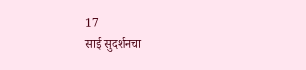17
साई सुदर्शनचा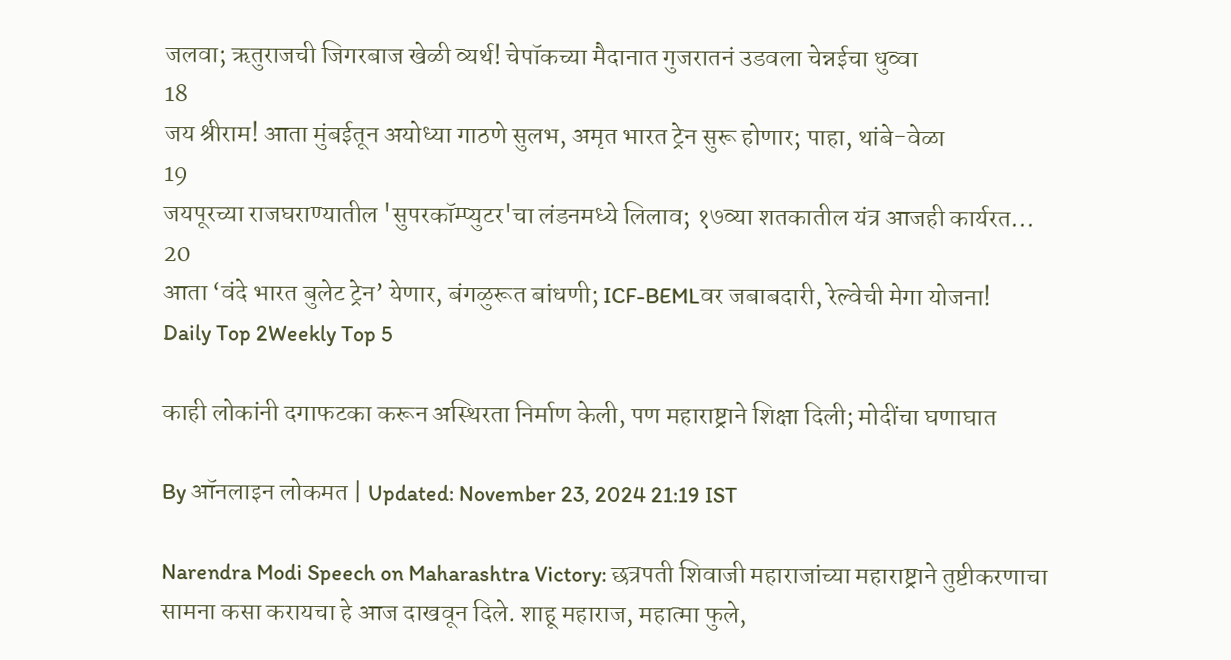जलवा; ऋतुराजची जिगरबाज खेळी व्यर्थ! चेपॉकच्या मैदानात गुजरातनं उडवला चेन्नईचा धुव्वा
18
जय श्रीराम! आता मुंबईतून अयोध्या गाठणे सुलभ, अमृत भारत ट्रेन सुरू होणार; पाहा, थांबे-वेळा
19
जयपूरच्या राजघराण्यातील 'सुपरकॉम्प्युटर'चा लंडनमध्ये लिलाव; १७व्या शतकातील यंत्र आजही कार्यरत...
20
आता ‘वंदे भारत बुलेट ट्रेन’ येणार, बंगळुरूत बांधणी; ICF-BEMLवर जबाबदारी, रेल्वेची मेगा योजना!
Daily Top 2Weekly Top 5

काही लोकांनी दगाफटका करून अस्थिरता निर्माण केली, पण महाराष्ट्राने शिक्षा दिली; मोदींचा घणाघात

By ऑनलाइन लोकमत | Updated: November 23, 2024 21:19 IST

Narendra Modi Speech on Maharashtra Victory: छत्रपती शिवाजी महाराजांच्या महाराष्ट्राने तुष्टीकरणाचा सामना कसा करायचा हे आज दाखवून दिले. शाहू महाराज, महात्मा फुले,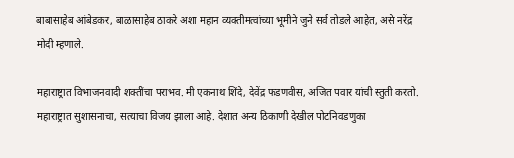बाबासाहेब आंबेडकर, बाळासाहेब ठाकरे अशा महान व्यक्तीमत्वांच्या भूमीने जुने सर्व तोडले आहेत, असे नरेंद्र मोदी म्हणाले.

महाराष्ट्रात विभाजनवादी शक्तींचा पराभव. मी एकनाथ शिंदे, देवेंद्र फडणवीस, अजित पवार यांची स्तुती करतो. महाराष्ट्रात सुशासनाचा, सत्याचा विजय झाला आहे. देशात अन्य ठिकाणी देखील पोटनिवडणुका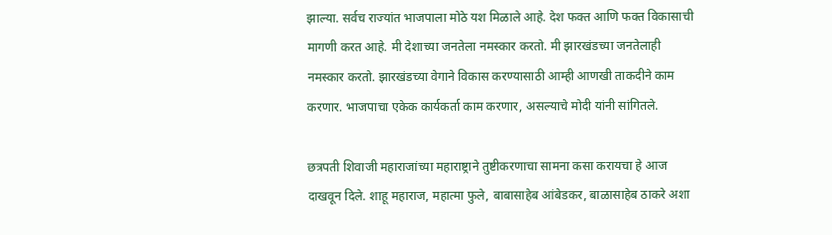झाल्या. सर्वच राज्यांत भाजपाला मोठे यश मिळाले आहे. देश फक्त आणि फक्त विकासाची मागणी करत आहे. मी देशाच्या जनतेला नमस्कार करतो. मी झारखंडच्या जनतेलाही नमस्कार करतो. झारखंडच्या वेगाने विकास करण्यासाठी आम्ही आणखी ताकदीने काम करणार. भाजपाचा एकेक कार्यकर्ता काम करणार, असल्याचे मोदी यांनी सांगितले.

छत्रपती शिवाजी महाराजांच्या महाराष्ट्राने तुष्टीकरणाचा सामना कसा करायचा हे आज दाखवून दिले. शाहू महाराज, महात्मा फुले, बाबासाहेब आंबेडकर, बाळासाहेब ठाकरे अशा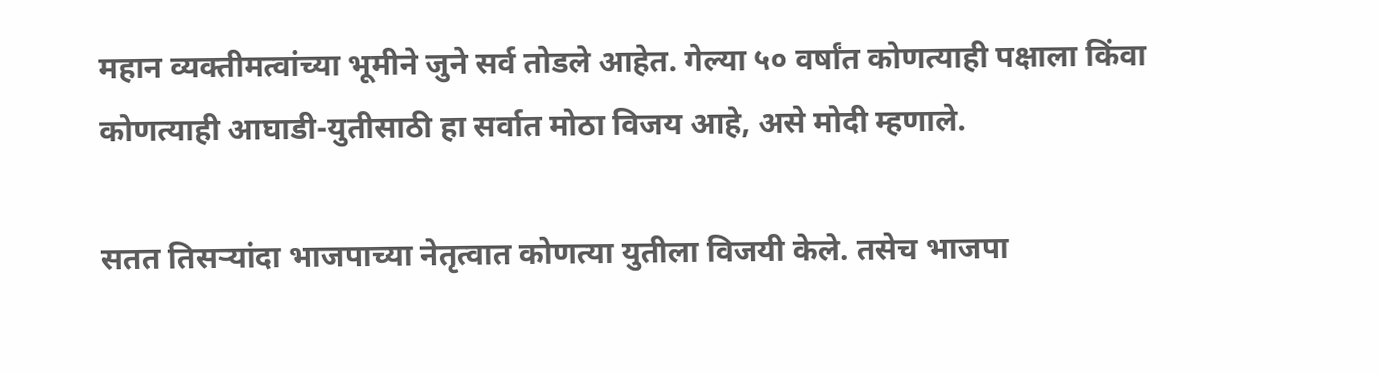महान व्यक्तीमत्वांच्या भूमीने जुने सर्व तोडले आहेत. गेल्या ५० वर्षांत कोणत्याही पक्षाला किंवा कोणत्याही आघाडी-युतीसाठी हा सर्वात मोठा विजय आहे, असे मोदी म्हणाले.

सतत तिसऱ्यांदा भाजपाच्या नेतृत्वात कोणत्या युतीला विजयी केले. तसेच भाजपा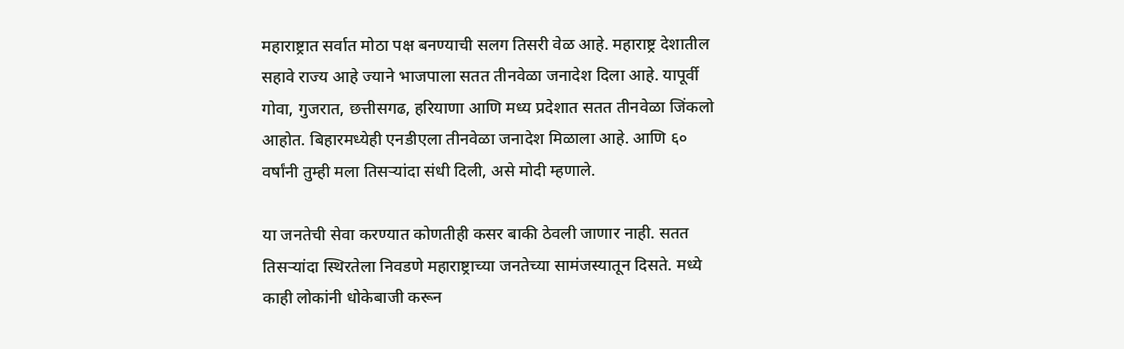महाराष्ट्रात सर्वात मोठा पक्ष बनण्याची सलग तिसरी वेळ आहे. महाराष्ट्र देशातील सहावे राज्य आहे ज्याने भाजपाला सतत तीनवेळा जनादेश दिला आहे. यापूर्वी गोवा, गुजरात, छत्तीसगढ, हरियाणा आणि मध्य प्रदेशात सतत तीनवेळा जिंकलो आहोत. बिहारमध्येही एनडीएला तीनवेळा जनादेश मिळाला आहे. आणि ६० वर्षांनी तुम्ही मला तिसऱ्यांदा संधी दिली, असे मोदी म्हणाले.

या जनतेची सेवा करण्यात कोणतीही कसर बाकी ठेवली जाणार नाही. सतत तिसऱ्यांदा स्थिरतेला निवडणे महाराष्ट्राच्या जनतेच्या सामंजस्यातून दिसते. मध्ये काही लोकांनी धोकेबाजी करून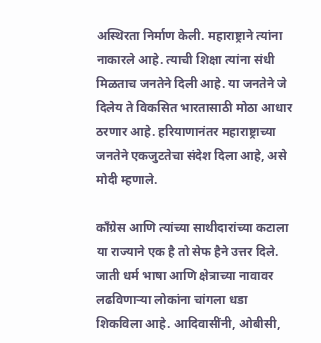अस्थिरता निर्माण केली. महाराष्ट्राने त्यांना नाकारले आहे. त्याची शिक्षा त्यांना संधी मिळताच जनतेने दिली आहे. या जनतेने जे दिलेय ते विकसित भारतासाठी मोठा आधार ठरणार आहे. हरियाणानंतर महाराष्ट्राच्या जनतेने एकजुटतेचा संदेश दिला आहे, असे मोदी म्हणाले.

काँग्रेस आणि त्यांच्या साथीदारांच्या कटाला या राज्याने एक है तो सेफ हैने उत्तर दिले. जाती धर्म भाषा आणि क्षेत्राच्या नावावर लढविणाऱ्या लोकांना चांगला धडा शिकविला आहे. आदिवासींनी, ओबीसी,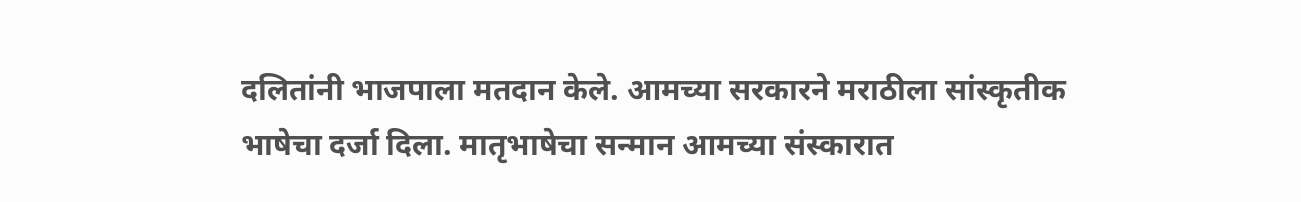दलितांनी भाजपाला मतदान केले. आमच्या सरकारने मराठीला सांस्कृतीक भाषेचा दर्जा दिला. मातृभाषेचा सन्मान आमच्या संस्कारात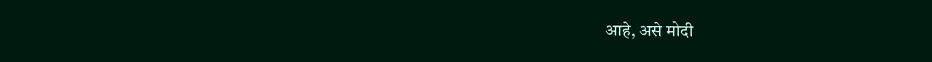आहे, असे मोदी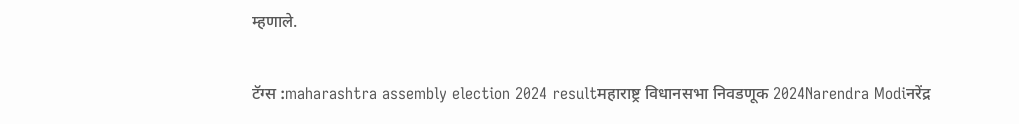म्हणाले.

टॅग्स :maharashtra assembly election 2024 resultमहाराष्ट्र विधानसभा निवडणूक 2024Narendra Modiनरेंद्र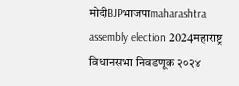मोदीBJPभाजपाmaharashtra assembly election 2024महाराष्ट्र विधानसभा निवडणूक २०२४